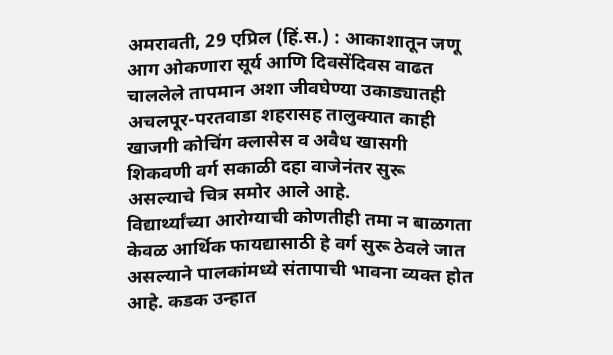अमरावती, 29 एप्रिल (हिं.स.) : आकाशातून जणू आग ओकणारा सूर्य आणि दिवसेंदिवस वाढत चाललेले तापमान अशा जीवघेण्या उकाड्यातही अचलपूर-परतवाडा शहरासह तालुक्यात काही खाजगी कोचिंग क्लासेस व अवैध खासगी शिकवणी वर्ग सकाळी दहा वाजेनंतर सुरू असल्याचे चित्र समोर आले आहे.
विद्यार्थ्यांच्या आरोग्याची कोणतीही तमा न बाळगता केवळ आर्थिक फायद्यासाठी हे वर्ग सुरू ठेवले जात असल्याने पालकांमध्ये संतापाची भावना व्यक्त होत आहे. कडक उन्हात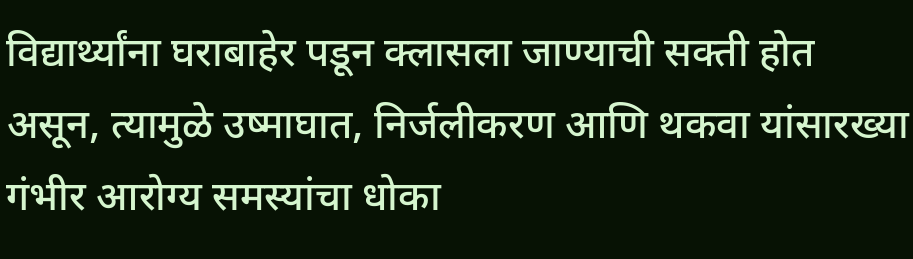विद्यार्थ्यांना घराबाहेर पडून क्लासला जाण्याची सक्ती होत असून, त्यामुळे उष्माघात, निर्जलीकरण आणि थकवा यांसारख्या गंभीर आरोग्य समस्यांचा धोका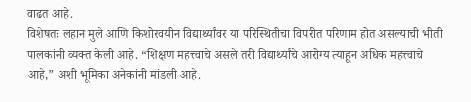वाढत आहे.
विशेषतः लहान मुले आणि किशोरवयीन विद्यार्थ्यांवर या परिस्थितीचा विपरीत परिणाम होत असल्याची भीती पालकांनी व्यक्त केली आहे. “शिक्षण महत्त्वाचे असले तरी विद्यार्थ्यांचे आरोग्य त्याहून अधिक महत्त्वाचे आहे,” अशी भूमिका अनेकांनी मांडली आहे.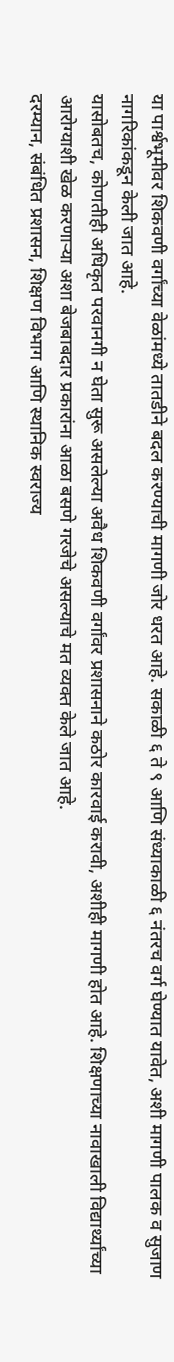या पार्श्वभूमीवर शिकवणी वर्गांच्या वेळांमध्ये तातडीने बदल करण्याची मागणी जोर धरत आहे. सकाळी ६ ते ९ आणि संध्याकाळी ६ नंतरच वर्ग घेण्यात यावेत, अशी मागणी पालक व सुजाण नागरिकांकडून केली जात आहे.
यासोबतच, कोणतीही अधिकृत परवानगी न घेता सुरू असलेल्या अवैध शिकवणी वर्गांवर प्रशासनाने कठोर कारवाई करावी, अशीही मागणी होत आहे. शिक्षणाच्या नावाखाली विद्यार्थ्यांच्या आरोग्याशी खेळ करणाऱ्या अशा बेजबाबदार प्रकारांना आळा बसणे गरजेचे असल्याचे मत व्यक्त केले जात आहे.
दरम्यान, संबंधित प्रशासन, शिक्षण विभाग आणि स्थानिक स्वराज्य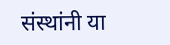संस्थांनी या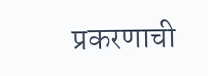प्रकरणाची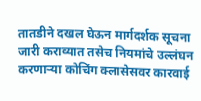तातडीने दखल घेऊन मार्गदर्शक सूचना जारी कराव्यात तसेच नियमांचे उल्लंघन करणाऱ्या कोचिंग क्लासेसवर कारवाई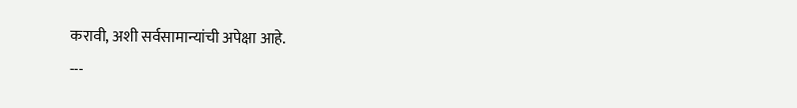करावी, अशी सर्वसामान्यांची अपेक्षा आहे.
---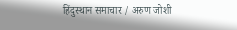हिंदुस्थान समाचार / अरुण जोशी